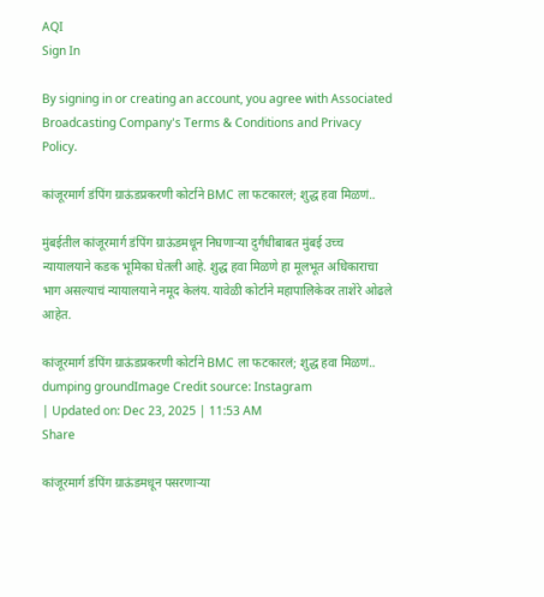AQI
Sign In

By signing in or creating an account, you agree with Associated Broadcasting Company's Terms & Conditions and Privacy Policy.

कांजूरमार्ग डंपिंग ग्राऊंडप्रकरणी कोर्टाने BMC ला फटकारलं; शुद्ध हवा मिळणं..

मुंबईतील कांजूरमार्ग डंपिंग ग्राऊंडमधून निघणाऱ्या दुर्गंधीबाबत मुंबई उच्च न्यायालयाने कडक भूमिका घेतली आहे. शुद्ध हवा मिळणे हा मूलभूत अधिकाराचा भाग असल्याचं न्यायालयाने नमूद केलंय. यावेळी कोर्टाने महापालिकेवर ताशेरे ओढले आहेत.

कांजूरमार्ग डंपिंग ग्राऊंडप्रकरणी कोर्टाने BMC ला फटकारलं; शुद्ध हवा मिळणं..
dumping groundImage Credit source: Instagram
| Updated on: Dec 23, 2025 | 11:53 AM
Share

कांजूरमार्ग डंपिंग ग्राऊंडमधून पसरणाऱ्या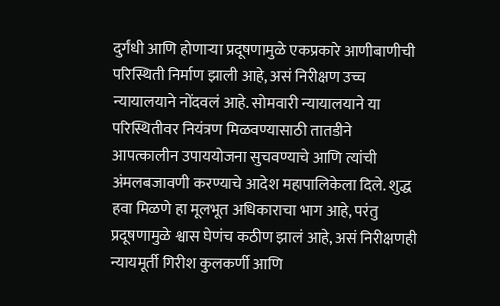दुर्गंधी आणि होणाऱ्या प्रदूषणामुळे एकप्रकारे आणीबाणीची परिस्थिती निर्माण झाली आहे, असं निरीक्षण उच्च न्यायालयाने नोंदवलं आहे. सोमवारी न्यायालयाने या परिस्थितीवर नियंत्रण मिळवण्यासाठी तातडीने आपत्कालीन उपाययोजना सुचवण्याचे आणि त्यांची अंमलबजावणी करण्याचे आदेश महापालिकेला दिले. शुद्ध हवा मिळणे हा मूलभूत अधिकाराचा भाग आहे, परंतु प्रदूषणामुळे श्वास घेणंच कठीण झालं आहे, असं निरीक्षणही न्यायमूर्ती गिरीश कुलकर्णी आणि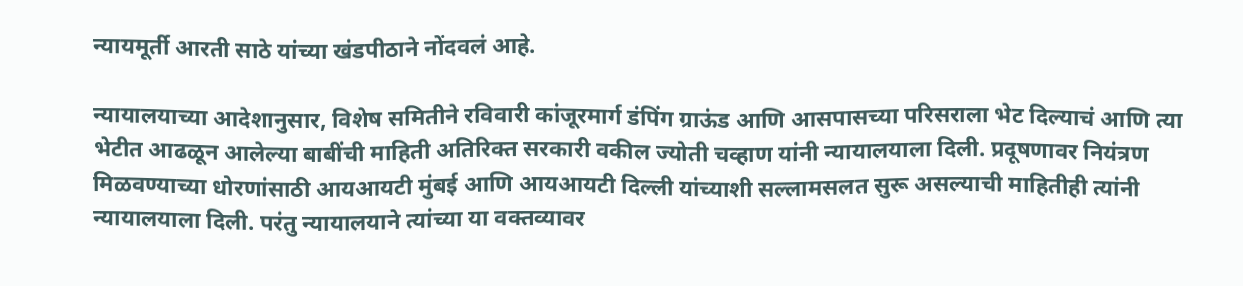न्यायमूर्ती आरती साठे यांच्या खंडपीठाने नोंदवलं आहे.

न्यायालयाच्या आदेशानुसार, विशेष समितीने रविवारी कांजूरमार्ग डंपिंग ग्राऊंड आणि आसपासच्या परिसराला भेट दिल्याचं आणि त्या भेटीत आढळून आलेल्या बाबींची माहिती अतिरिक्त सरकारी वकील ज्योती चव्हाण यांनी न्यायालयाला दिली. प्रदूषणावर नियंत्रण मिळवण्याच्या धोरणांसाठी आयआयटी मुंबई आणि आयआयटी दिल्ली यांच्याशी सल्लामसलत सुरू असल्याची माहितीही त्यांनी न्यायालयाला दिली. परंतु न्यायालयाने त्यांच्या या वक्तव्यावर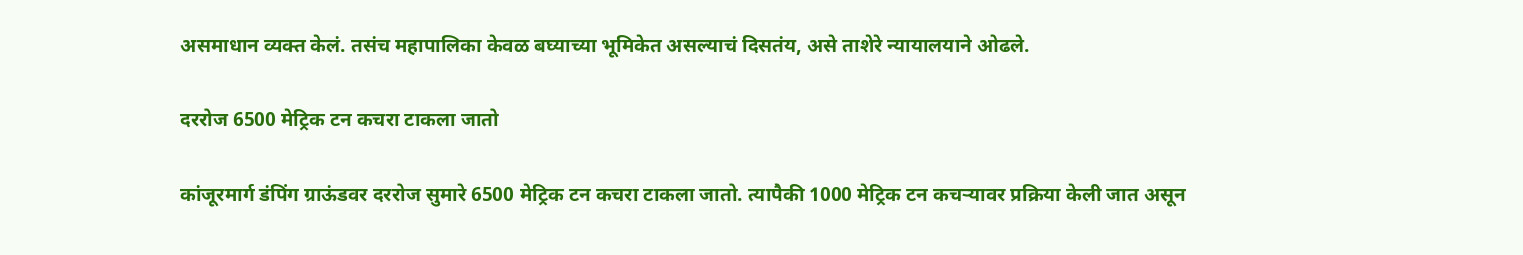असमाधान व्यक्त केलं. तसंच महापालिका केवळ बघ्याच्या भूमिकेत असल्याचं दिसतंय, असे ताशेरे न्यायालयाने ओढले.

दररोज 6500 मेट्रिक टन कचरा टाकला जातो

कांजूरमार्ग डंपिंग ग्राऊंडवर दररोज सुमारे 6500 मेट्रिक टन कचरा टाकला जातो. त्यापैकी 1000 मेट्रिक टन कचऱ्यावर प्रक्रिया केली जात असून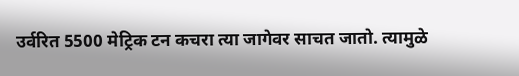उर्वरित 5500 मेट्रिक टन कचरा त्या जागेवर साचत जातो. त्यामुळे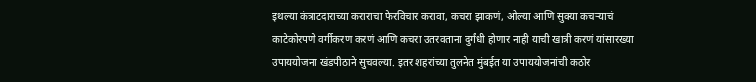इथल्या कंत्राटदाराच्या कराराचा फेरविचार करावा, कचरा झाकणं, ओल्या आणि सुक्या कचऱ्याचं काटेकोरपणे वर्गीकरण करणं आणि कचरा उतरवताना दुर्गंधी होणार नाही याची खात्री करणं यांसारख्या उपाययोजना खंडपीठाने सुचवल्या. इतर शहरांच्या तुलनेत मुंबईत या उपाययोजनांची कठोर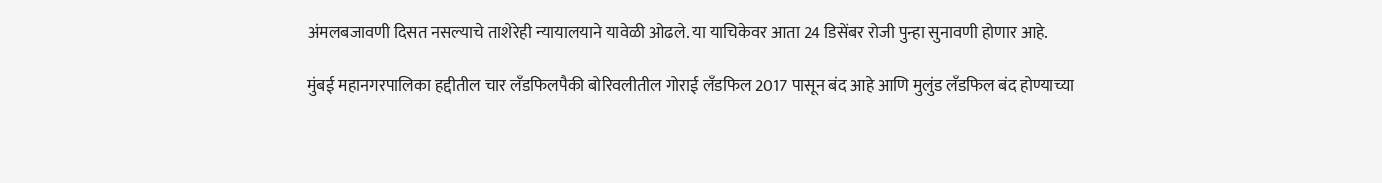अंमलबजावणी दिसत नसल्याचे ताशेरेही न्यायालयाने यावेळी ओढले. या याचिकेवर आता 24 डिसेंबर रोजी पुन्हा सुनावणी होणार आहे.

मुंबई महानगरपालिका हद्दीतील चार लँडफिलपैकी बोरिवलीतील गोराई लँडफिल 2017 पासून बंद आहे आणि मुलुंड लँडफिल बंद होण्याच्या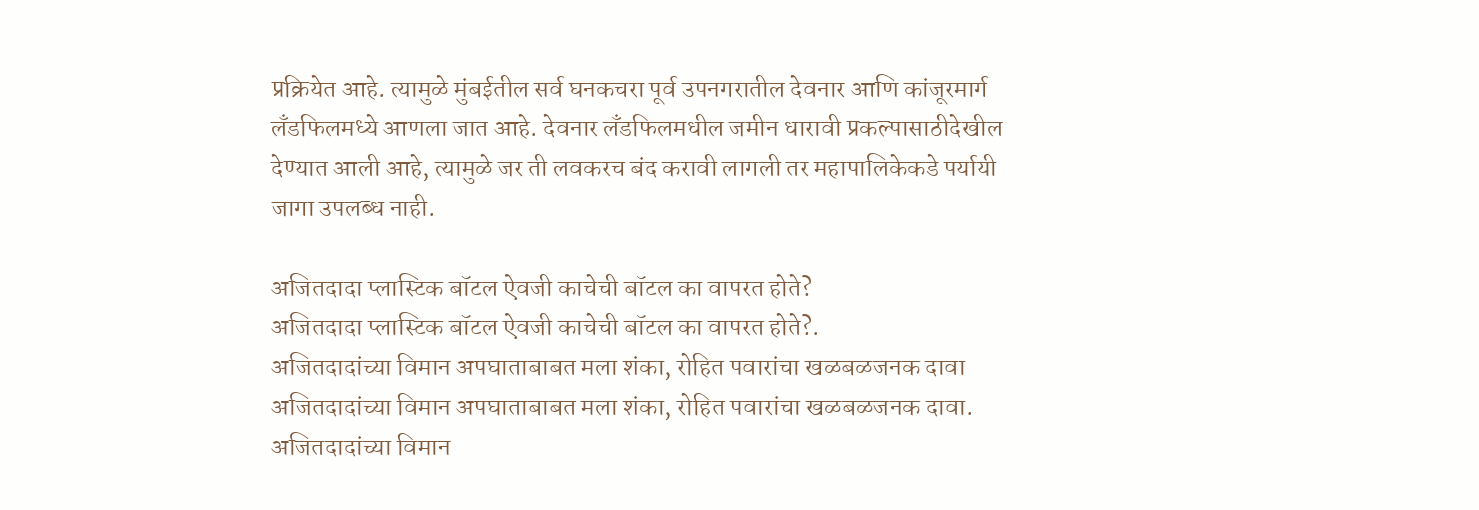प्रक्रियेत आहे. त्यामुळे मुंबईतील सर्व घनकचरा पूर्व उपनगरातील देवनार आणि कांजूरमार्ग लँडफिलमध्ये आणला जात आहे. देवनार लँडफिलमधील जमीन धारावी प्रकल्पासाठीदेखील देण्यात आली आहे, त्यामुळे जर ती लवकरच बंद करावी लागली तर महापालिकेकडे पर्यायी जागा उपलब्ध नाही.

अजितदादा प्लास्टिक बॉटल ऐवजी काचेची बॉटल का वापरत होते?
अजितदादा प्लास्टिक बॉटल ऐवजी काचेची बॉटल का वापरत होते?.
अजितदादांच्या विमान अपघाताबाबत मला शंका, रोहित पवारांचा खळबळजनक दावा
अजितदादांच्या विमान अपघाताबाबत मला शंका, रोहित पवारांचा खळबळजनक दावा.
अजितदादांच्या विमान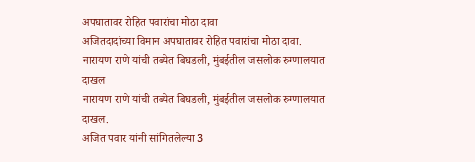अपघातावर रोहित पवारांचा मोठा दावा
अजितदादांच्या विमान अपघातावर रोहित पवारांचा मोठा दावा.
नारायण राणे यांची तब्येत बिघडली, मुंबईतील जसलोक रुग्णालयात दाखल
नारायण राणे यांची तब्येत बिघडली, मुंबईतील जसलोक रुग्णालयात दाखल.
अजित पवार यांनी सांगितलेल्या 3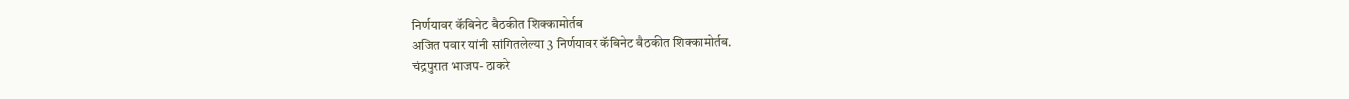निर्णयावर कॅबिनेट बैठकीत शिक्कामोर्तब
अजित पवार यांनी सांगितलेल्या 3 निर्णयावर कॅबिनेट बैठकीत शिक्कामोर्तब.
चंद्रपुरात भाजप- ठाकरे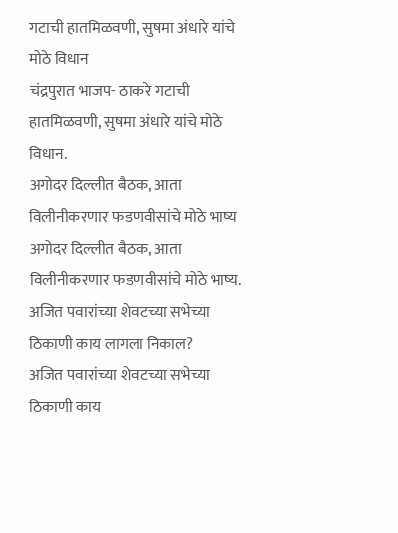गटाची हातमिळवणी, सुषमा अंधारे यांचे मोठे विधान
चंद्रपुरात भाजप- ठाकरे गटाची हातमिळवणी, सुषमा अंधारे यांचे मोठे विधान.
अगोदर दिल्लीत बैठक, आता विलीनीकरणार फडणवीसांचे मोठे भाष्य
अगोदर दिल्लीत बैठक, आता विलीनीकरणार फडणवीसांचे मोठे भाष्य.
अजित पवारांच्या शेवटच्या सभेच्या ठिकाणी काय लागला निकाल?
अजित पवारांच्या शेवटच्या सभेच्या ठिकाणी काय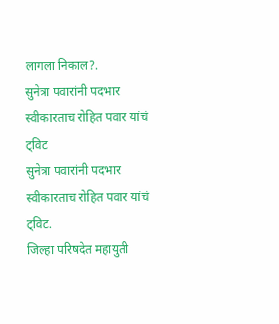लागला निकाल?.
सुनेत्रा पवारांनी पदभार स्वीकारताच रोहित पवार यांचं ट्विट
सुनेत्रा पवारांनी पदभार स्वीकारताच रोहित पवार यांचं ट्विट.
जिल्हा परिषदेत महायुती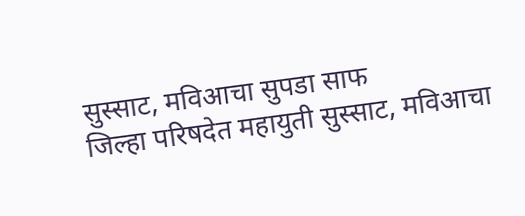सुस्साट, मविआचा सुपडा साफ
जिल्हा परिषदेत महायुती सुस्साट, मविआचा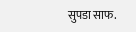सुपडा साफ.